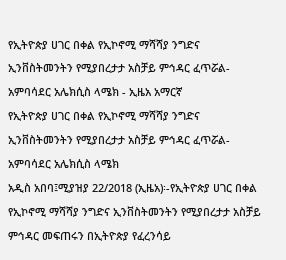የኢትዮጵያ ሀገር በቀል የኢኮኖሚ ማሻሻያ ንግድና ኢንቨስትመንትን የሚያበረታታ አስቻይ ምኅዳር ፈጥሯል-አምባሳደር አሌክሲስ ላሜክ - ኢዜአ አማርኛ
የኢትዮጵያ ሀገር በቀል የኢኮኖሚ ማሻሻያ ንግድና ኢንቨስትመንትን የሚያበረታታ አስቻይ ምኅዳር ፈጥሯል-አምባሳደር አሌክሲስ ላሜክ
አዲስ አበባ፤ሚያዝያ 22/2018 (ኢዜአ)፡-የኢትዮጵያ ሀገር በቀል የኢኮኖሚ ማሻሻያ ንግድና ኢንቨስትመንትን የሚያበረታታ አስቻይ ምኅዳር መፍጠሩን በኢትዮጵያ የፈረንሳይ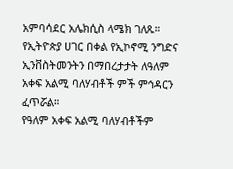አምባሳደር አሌክሲስ ላሜክ ገለጹ።
የኢትዮጵያ ሀገር በቀል የኢኮኖሚ ንግድና ኢንቨስትመንትን በማበረታታት ለዓለም አቀፍ አልሚ ባለሃብቶች ምች ምኅዳርን ፈጥሯል።
የዓለም አቀፍ አልሚ ባለሃብቶችም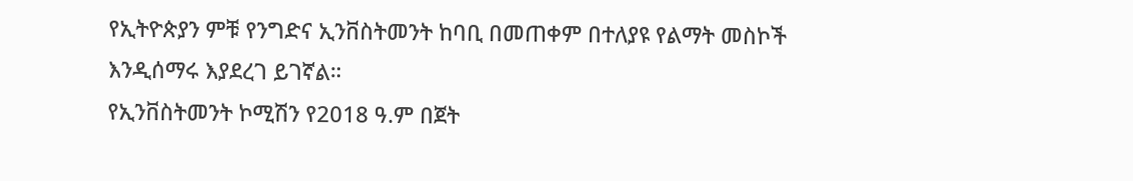የኢትዮጵያን ምቹ የንግድና ኢንቨስትመንት ከባቢ በመጠቀም በተለያዩ የልማት መስኮች እንዲሰማሩ እያደረገ ይገኛል።
የኢንቨስትመንት ኮሚሽን የ2018 ዓ.ም በጀት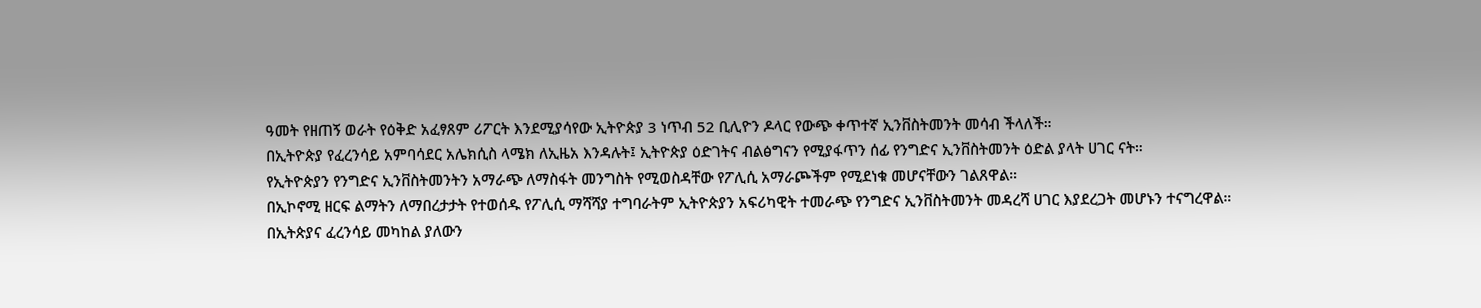ዓመት የዘጠኝ ወራት የዕቅድ አፈፃጸም ሪፖርት እንደሚያሳየው ኢትዮጵያ 3 ነጥብ 52 ቢሊዮን ዶላር የውጭ ቀጥተኛ ኢንቨስትመንት መሳብ ችላለች።
በኢትዮጵያ የፈረንሳይ አምባሳደር አሌክሲስ ላሜክ ለኢዜአ እንዳሉት፤ ኢትዮጵያ ዕድገትና ብልፅግናን የሚያፋጥን ሰፊ የንግድና ኢንቨስትመንት ዕድል ያላት ሀገር ናት።
የኢትዮጵያን የንግድና ኢንቨስትመንትን አማራጭ ለማስፋት መንግስት የሚወስዳቸው የፖሊሲ አማራጮችም የሚደነቁ መሆናቸውን ገልጸዋል።
በኢኮኖሚ ዘርፍ ልማትን ለማበረታታት የተወሰዱ የፖሊሲ ማሻሻያ ተግባራትም ኢትዮጵያን አፍሪካዊት ተመራጭ የንግድና ኢንቨስትመንት መዳረሻ ሀገር እያደረጋት መሆኑን ተናግረዋል።
በኢትጵያና ፈረንሳይ መካከል ያለውን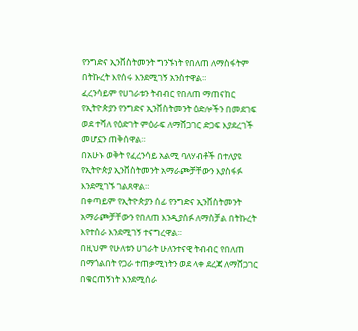የንግድና ኢንቨስትመንት ግንኙነት የበለጠ ለማስፋትም በትኩረት እየሰሩ እንደሚገኝ አንስተዋል።
ፈረንሳይም የሀገራቱን ትብብር የበለጠ ማጠናከር የኢትዮጵያን የንግድና ኢንቨስትመንት ዕድሎችን በመደገፍ ወደ ተሻለ የዕድገት ምዕራፍ ለማሸጋገር ድጋፍ እያደረገች መሆኗን ጠቅሰዋል።
በአሁኑ ወቅት የፈረንሳይ አልሚ ባለሃብቶች በተለያዩ የኢትዮጵያ ኢንቨስትመንት አማራጮቻቸውን እያስፋፉ እንደሚገኙ ገልጸዋል።
በቀጣይም የኢትዮጵያን ሰፊ የንግድና ኢንቨስትመንት አማራጮቻቸውን የበለጠ እንዲያሰፉ ለማስቻል በትኩረት እየተሰራ እንደሚገኝ ተናግረዋል።
በዚህም የሁለቱን ሀገራት ሁለንተናዊ ትብብር የበለጠ በማጎልበት የጋራ ተጠቃሚነትን ወደ ላቀ ደረጃ ለማሸጋገር በቁርጠኝነት እንደሚሰራ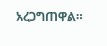አረጋግጠዋል።